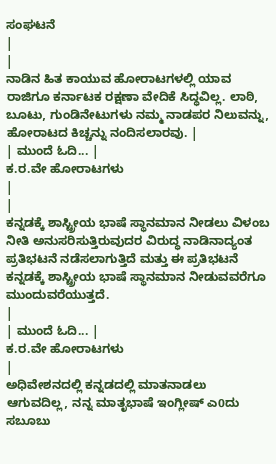ಸಂಘಟನೆ
|
|
ನಾಡಿನ ಹಿತ ಕಾಯುವ ಹೋರಾಟಗಳಲ್ಲಿ ಯಾವ ರಾಜಿಗೂ ಕರ್ನಾಟಕ ರಕ್ಷಣಾ ವೇದಿಕೆ ಸಿದ್ಧವಿಲ್ಲ. ಲಾಠಿ, ಬೂಟು, ಗುಂಡಿನೇಟುಗಳು ನಮ್ಮ ನಾಡಪರ ನಿಲುವನ್ನು, ಹೋರಾಟದ ಕಿಚ್ಚನ್ನು ನಂದಿಸಲಾರವು. |
| ಮುಂದೆ ಓದಿ... |
ಕ.ರ.ವೇ ಹೋರಾಟಗಳು
|
|
ಕನ್ನಡಕ್ಕೆ ಶಾಸ್ಟ್ರೀಯ ಭಾಷೆ ಸ್ಥಾನಮಾನ ನೀಡಲು ವಿಳಂಬ ನೀತಿ ಅನುಸರಿಸುತ್ತಿರುವುದರ ವಿರುದ್ಧ ನಾಡಿನಾದ್ಯಂತ ಪ್ರತಿಭಟನೆ ನಡೆಸಲಾಗುತ್ತಿದೆ ಮತ್ತು ಈ ಪ್ರತಿಭಟನೆ ಕನ್ನಡಕ್ಕೆ ಶಾಸ್ಟ್ರೀಯ ಭಾಷೆ ಸ್ಥಾನಮಾನ ನೀಡುವವರೆಗೂ ಮುಂದುವರೆಯುತ್ತದೆ.
|
| ಮುಂದೆ ಓದಿ... |
ಕ.ರ.ವೇ ಹೋರಾಟಗಳು
|
ಅಧಿವೇಶನದಲ್ಲಿ ಕನ್ನಡದಲ್ಲಿ ಮಾತನಾಡಲು ಆಗುವದಿಲ್ಲ, ನನ್ನ ಮಾತೃಭಾಷೆ ಇಂಗ್ಲೀಷ್ ಎ0ದು ಸಬೂಬು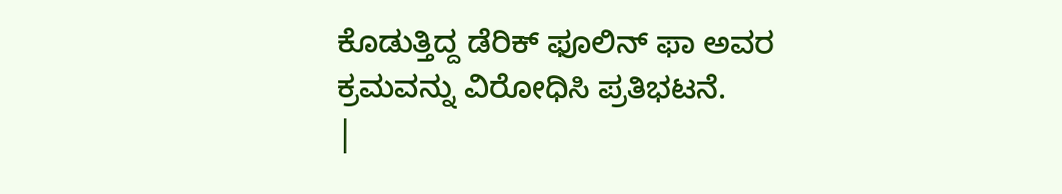ಕೊಡುತ್ತಿದ್ದ ಡೆರಿಕ್ ಫೂಲಿನ್ ಫಾ ಅವರ ಕ್ರಮವನ್ನು ವಿರೋಧಿಸಿ ಪ್ರತಿಭಟನೆ.
|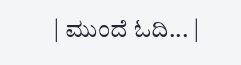| ಮುಂದೆ ಓದಿ... |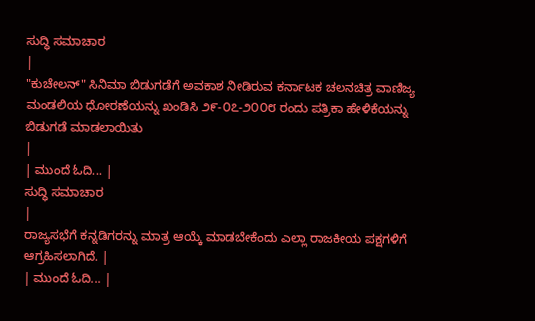ಸುದ್ಧಿ ಸಮಾಚಾರ
|
"ಕುಚೇಲನ್" ಸಿನಿಮಾ ಬಿಡುಗಡೆಗೆ ಅವಕಾಶ ನೀಡಿರುವ ಕರ್ನಾಟಕ ಚಲನಚಿತ್ರ ವಾಣಿಜ್ಯ ಮಂಡಲಿಯ ಧೋರಣೆಯನ್ನು ಖಂಡಿಸಿ ೨೯-೦೭-೨೦೦೮ ರಂದು ಪತ್ರಿಕಾ ಹೇಳಿಕೆಯನ್ನು ಬಿಡುಗಡೆ ಮಾಡಲಾಯಿತು
|
| ಮುಂದೆ ಓದಿ... |
ಸುದ್ಧಿ ಸಮಾಚಾರ
|
ರಾಜ್ಯಸಭೆಗೆ ಕನ್ನಡಿಗರನ್ನು ಮಾತ್ರ ಆಯ್ಕೆ ಮಾಡಬೇಕೆಂದು ಎಲ್ಲಾ ರಾಜಕೀಯ ಪಕ್ಷಗಳಿಗೆ ಆಗ್ರಹಿಸಲಾಗಿದೆ. |
| ಮುಂದೆ ಓದಿ... |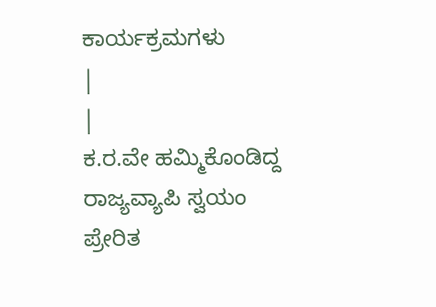ಕಾರ್ಯಕ್ರಮಗಳು
|
|
ಕ.ರ.ವೇ ಹಮ್ಮಿಕೊಂಡಿದ್ದ ರಾಜ್ಯವ್ಯಾಪಿ ಸ್ವಯಂ ಪ್ರೇರಿತ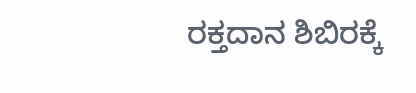ರಕ್ತದಾನ ಶಿಬಿರಕ್ಕೆ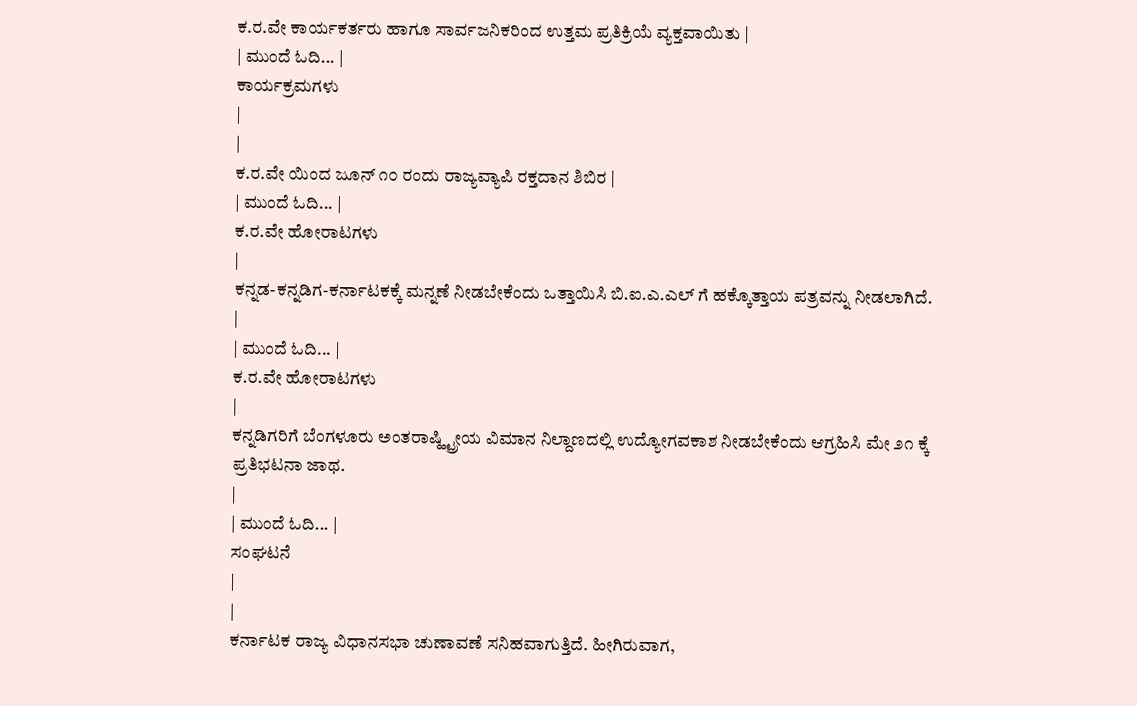ಕ.ರ.ವೇ ಕಾರ್ಯಕರ್ತರು ಹಾಗೂ ಸಾರ್ವಜನಿಕರಿಂದ ಉತ್ತಮ ಪ್ರತಿಕ್ರಿಯೆ ವ್ಯಕ್ತವಾಯಿತು |
| ಮುಂದೆ ಓದಿ... |
ಕಾರ್ಯಕ್ರಮಗಳು
|
|
ಕ.ರ.ವೇ ಯಿಂದ ಜೂನ್ ೧೦ ರಂದು ರಾಜ್ಯವ್ಯಾಪಿ ರಕ್ತದಾನ ಶಿಬಿರ |
| ಮುಂದೆ ಓದಿ... |
ಕ.ರ.ವೇ ಹೋರಾಟಗಳು
|
ಕನ್ನಡ-ಕನ್ನಡಿಗ-ಕರ್ನಾಟಕಕ್ಕೆ ಮನ್ನಣೆ ನೀಡಬೇಕೆಂದು ಒತ್ತಾಯಿಸಿ ಬಿ.ಐ.ಎ.ಎಲ್ ಗೆ ಹಕ್ಕೊತ್ತಾಯ ಪತ್ರವನ್ನು ನೀಡಲಾಗಿದೆ.
|
| ಮುಂದೆ ಓದಿ... |
ಕ.ರ.ವೇ ಹೋರಾಟಗಳು
|
ಕನ್ನಡಿಗರಿಗೆ ಬೆಂಗಳೂರು ಅಂತರಾಷ್ಹ್ಟ್ರೀಯ ವಿಮಾನ ನಿಲ್ದಾಣದಲ್ಲಿ ಉದ್ಯೋಗವಕಾಶ ನೀಡಬೇಕೆಂದು ಆಗ್ರಹಿಸಿ ಮೇ ೨೧ ಕ್ಕೆ ಪ್ರತಿಭಟನಾ ಜಾಥ.
|
| ಮುಂದೆ ಓದಿ... |
ಸಂಘಟನೆ
|
|
ಕರ್ನಾಟಕ ರಾಜ್ಯ ವಿಧಾನಸಭಾ ಚುಣಾವಣೆ ಸನಿಹವಾಗುತ್ತಿದೆ. ಹೀಗಿರುವಾಗ,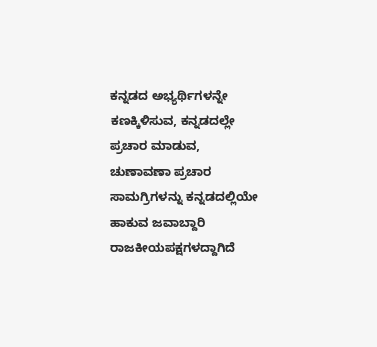ಕನ್ನಡದ ಅಭ್ಯರ್ಥಿಗಳನ್ನೇ ಕಣಕ್ಕಿಳಿಸುವ, ಕನ್ನಡದಲ್ಲೇ ಪ್ರಚಾರ ಮಾಡುವ, ಚುಣಾವಣಾ ಪ್ರಚಾರ ಸಾಮಗ್ರಿಗಳನ್ನು ಕನ್ನಡದಲ್ಲಿಯೇ ಹಾಕುವ ಜವಾಬ್ದಾರಿ ರಾಜಕೀಯಪಕ್ಷಗಳದ್ದಾಗಿದೆ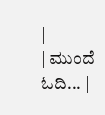|
| ಮುಂದೆ ಓದಿ... |